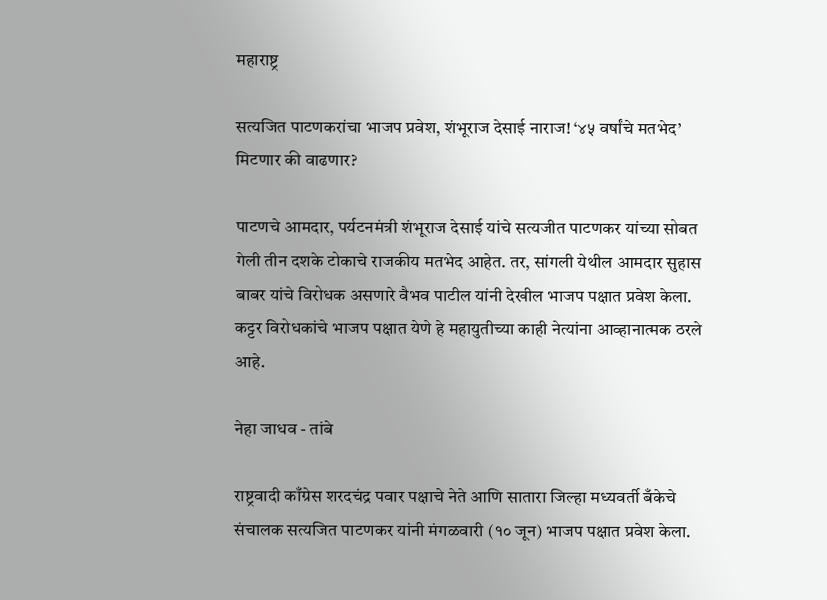महाराष्ट्र

सत्यजित पाटणकरांचा भाजप प्रवेश, शंभूराज देसाई नाराज! ‘४५ वर्षांचे मतभेद’ मिटणार की वाढणार?

पाटणचे आमदार, पर्यटनमंत्री शंभूराज देसाई यांचे सत्यजीत पाटणकर यांच्या सोबत गेली तीन दशके टोकाचे राजकीय मतभेद आहेत. तर, सांगली येथील आमदार सुहास बाबर यांचे विरोधक असणारे वैभव पाटील यांनी देखील भाजप पक्षात प्रवेश केला. कट्टर विरोधकांचे भाजप पक्षात येणे हे महायुतीच्या काही नेत्यांना आव्हानात्मक ठरले आहे.

नेहा जाधव - तांबे

राष्ट्रवादी काँग्रेस शरदचंद्र पवार पक्षाचे नेते आणि सातारा जिल्हा मध्यवर्ती बँकेचे संचालक सत्यजित पाटणकर यांनी मंगळवारी (१० जून) भाजप पक्षात प्रवेश केला.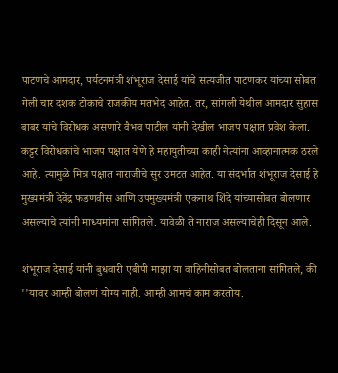पाटणचे आमदार, पर्यटनमंत्री शंभूराज देसाई यांचे सत्यजीत पाटणकर यांच्या सोबत गेली चार दशक टोकाचे राजकीय मतभेद आहेत. तर, सांगली येथील आमदार सुहास बाबर यांचे विरोधक असणारे वैभव पाटील यांनी देखील भाजप पक्षात प्रवेश केला. कट्टर विरोधकांचे भाजप पक्षात येणे हे महायुतीच्या काही नेत्यांना आव्हानात्मक ठरले आहे. त्यामुळे मित्र पक्षात नाराजीचे सुर उमटत आहेत. या संदर्भात शंभूराज देसाई हे मुख्यमंत्री देवेंद्र फडणवीस आणि उपमुख्यमंत्री एकनाथ शिंदे यांच्यासोबत बोलणार असल्याचे त्यांनी माध्यमांना सांगितले. यावेळी ते नाराज असल्याचेही दिसून आले.

शंभूराज देसाई यांनी बुधवारी एबीपी माझा या वाहिनीसोबत बोलताना सांगितले, की ''यावर आम्ही बोलणं योग्य नाही. आम्ही आमचं काम करतोय.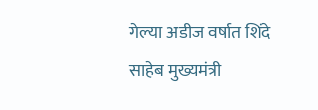गेल्या अडीज वर्षात शिंदे साहेब मुख्यमंत्री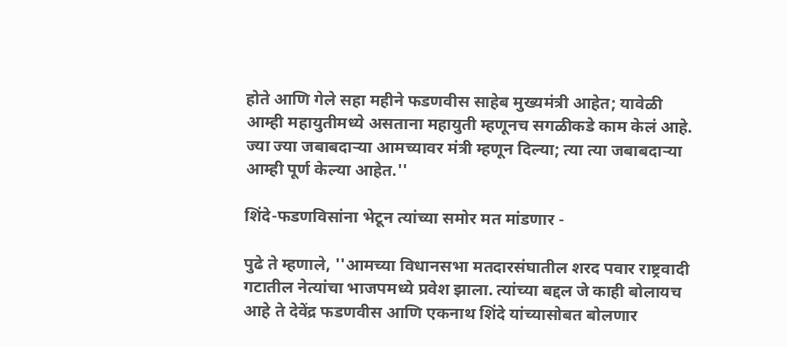होते आणि गेले सहा महीने फडणवीस साहेब मुख्यमंत्री आहेत; यावेळी आम्ही महायुतीमध्ये असताना महायुती म्हणूनच सगळीकडे काम केलं आहे. ज्या ज्या जबाबदाऱ्या आमच्यावर मंत्री म्हणून दिल्या; त्या त्या जबाबदाऱ्या आम्ही पूर्ण केल्या आहेत.''

शिंदे-फडणविसांना भेटून त्यांच्या समोर मत मांडणार -

पुढे ते म्हणाले, ''आमच्या विधानसभा मतदारसंघातील शरद पवार राष्ट्रवादी गटातील नेत्यांचा भाजपमध्ये प्रवेश झाला. त्यांच्या बद्दल जे काही बोलायच आहे ते देवेंद्र फडणवीस आणि एकनाथ शिंदे यांच्यासोबत बोलणार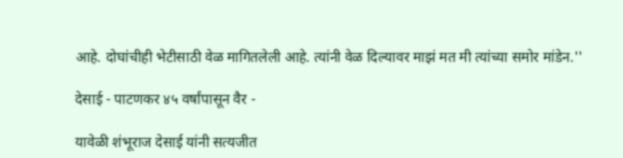आहे. दोघांचीही भेटीसाठी वेळ मागितलेली आहे. त्यांनी वेळ दिल्यावर माझं मत मी त्यांच्या समोर मांडेन.''

देसाई - पाटणकर ४५ वर्षांपासून वैर -

यावेळी शंभूराज देसाई यांनी सत्यजीत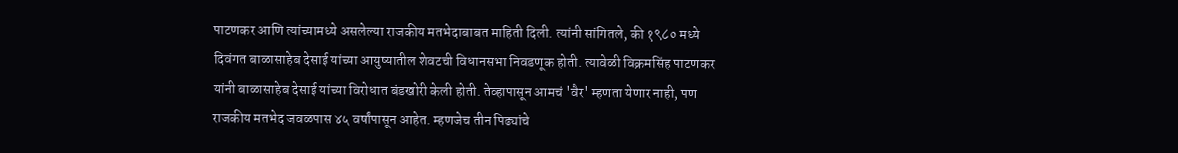पाटणकर आणि त्यांच्यामध्ये असलेल्या राजकीय मतभेदाबाबत माहिती दिली. त्यांनी सांगितले, की १९८० मध्ये दिवंगत बाळासाहेब देसाई यांच्या आयुष्यातील शेवटची विधानसभा निवडणूक होती. त्यावेळी विक्रमसिंह पाटणकर यांनी बाळासाहेब देसाई यांच्या विरोधात बंडखोरी केली होती. तेव्हापासून आमचं 'वैर' म्हणता येणार नाही, पण राजकीय मतभेद जवळपास ४५ वर्षांपासून आहेत. म्हणजेच तीन पिढ्यांचे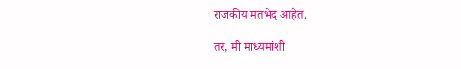राजकीय मतभेद आहेत.

तर, मी माध्यमांशी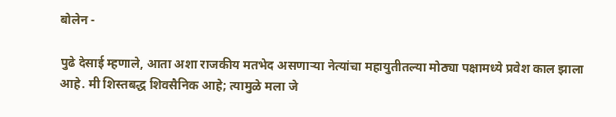बोलेन -

पुढे देसाई म्हणाले, आता अशा राजकीय मतभेद असणाऱ्या नेत्यांचा महायुतीतल्या मोठ्या पक्षामध्ये प्रवेश काल झाला आहे. मी शिस्तबद्ध शिवसैनिक आहे; त्यामुळे मला जे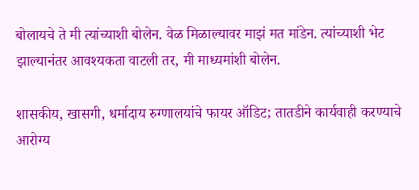बोलायचे ते मी त्यांच्याशी बोलेन. वेळ मिळाल्यावर माझं मत मांडेन. त्यांच्याशी भेट झाल्यानंतर आवश्यकता वाटली तर, मी माध्यमांशी बोलेन.

शासकीय, खासगी, धर्मादाय रुग्णालयांचे फायर ऑडिट; तातडीने कार्यवाही करण्याचे आरोग्य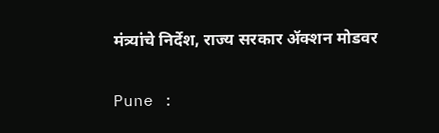मंत्र्यांचे निर्देश, राज्य सरकार ॲक्शन मोडवर

Pune :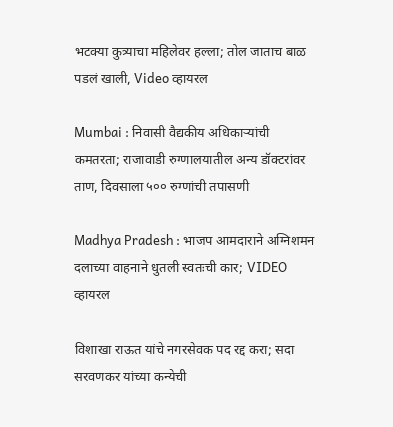भटक्या कुत्र्याचा महिलेवर हल्ला; तोल जाताच बाळ पडलं खाली, Video व्हायरल

Mumbai : निवासी वैद्यकीय अधिकाऱ्यांची कमतरता; राजावाडी रुग्णालयातील अन्य डॉक्टरांवर ताण, दिवसाला ५०० रुग्णांची तपासणी

Madhya Pradesh : भाजप आमदाराने अग्निशमन दलाच्या वाहनाने धुतली स्वतःची कार; VIDEO व्हायरल

विशाखा राऊत यांचे नगरसेवक पद रद्द करा; सदा सरवणकर यांच्या कन्येची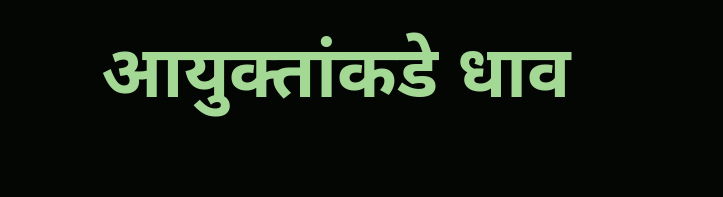आयुक्तांकडे धाव